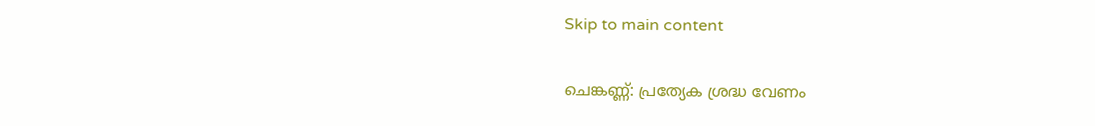Skip to main content

ചെങ്കണ്ണ്: പ്രത്യേക ശ്രദ്ധ വേണം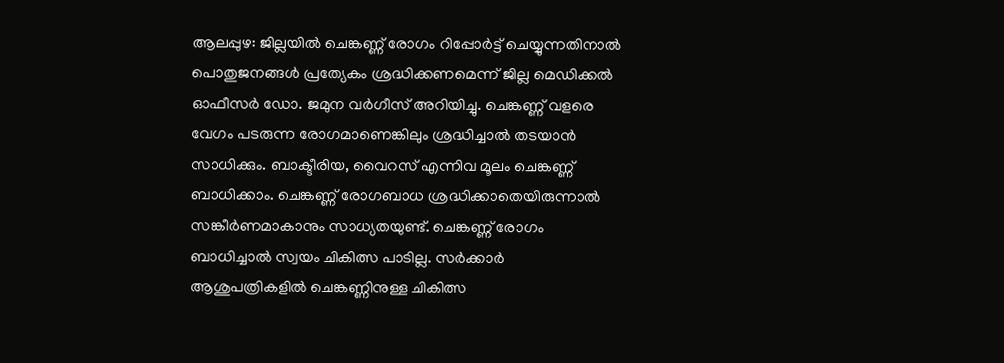ആലപ്പുഴ: ജില്ലയില്‍ ചെങ്കണ്ണ് രോഗം റിപ്പോര്‍ട്ട് ചെയ്യുന്നതിനാല്‍ പൊതുജനങ്ങള്‍ പ്രത്യേകം ശ്രദ്ധിക്കണമെന്ന് ജില്ല മെഡിക്കല്‍ ഓഫീസര്‍ ഡോ. ജമുന വര്‍ഗീസ് അറിയിച്ചു. ചെങ്കണ്ണ് വളരെ വേഗം പടരുന്ന രോഗമാണെങ്കിലും ശ്രദ്ധിച്ചാല്‍ തടയാന്‍ സാധിക്കും. ബാക്ടീരിയ, വൈറസ് എന്നിവ മൂലം ചെങ്കണ്ണ് ബാധിക്കാം. ചെങ്കണ്ണ് രോഗബാധ ശ്രദ്ധിക്കാതെയിരുന്നാല്‍ സങ്കീര്‍ണമാകാനും സാധ്യതയുണ്ട്. ചെങ്കണ്ണ് രോഗം ബാധിച്ചാല്‍ സ്വയം ചികിത്സ പാടില്ല. സര്‍ക്കാര്‍ ആശുപത്രികളില്‍ ചെങ്കണ്ണിനുള്ള ചികിത്സ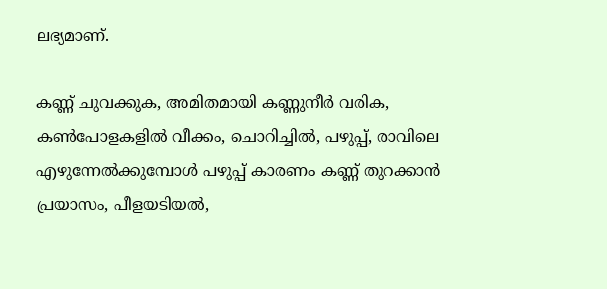ലഭ്യമാണ്.

കണ്ണ് ചുവക്കുക, അമിതമായി കണ്ണുനീര്‍ വരിക, കണ്‍പോളകളില്‍ വീക്കം, ചൊറിച്ചില്‍, പഴുപ്പ്, രാവിലെ എഴുന്നേല്‍ക്കുമ്പോള്‍ പഴുപ്പ് കാരണം കണ്ണ് തുറക്കാന്‍ പ്രയാസം, പീളയടിയല്‍,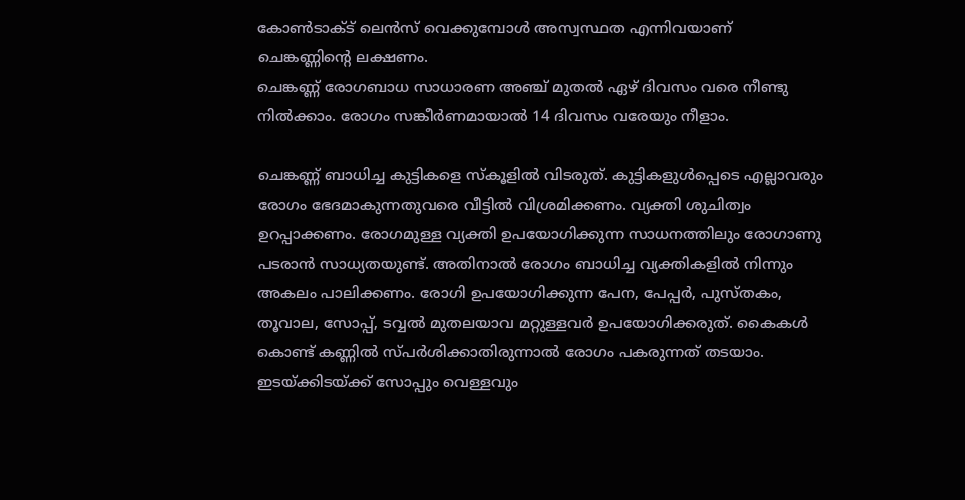കോണ്‍ടാക്ട് ലെന്‍സ് വെക്കുമ്പോള്‍ അസ്വസ്ഥത എന്നിവയാണ് ചെങ്കണ്ണിന്റെ ലക്ഷണം.
ചെങ്കണ്ണ് രോഗബാധ സാധാരണ അഞ്ച് മുതല്‍ ഏഴ് ദിവസം വരെ നീണ്ടു നില്‍ക്കാം. രോഗം സങ്കീര്‍ണമായാല്‍ 14 ദിവസം വരേയും നീളാം.

ചെങ്കണ്ണ് ബാധിച്ച കുട്ടികളെ സ്‌കൂളില്‍ വിടരുത്. കുട്ടികളുള്‍പ്പെടെ എല്ലാവരും രോഗം ഭേദമാകുന്നതുവരെ വീട്ടില്‍ വിശ്രമിക്കണം. വ്യക്തി ശുചിത്വം ഉറപ്പാക്കണം. രോഗമുള്ള വ്യക്തി ഉപയോഗിക്കുന്ന സാധനത്തിലും രോഗാണു പടരാന്‍ സാധ്യതയുണ്ട്. അതിനാല്‍ രോഗം ബാധിച്ച വ്യക്തികളില്‍ നിന്നും അകലം പാലിക്കണം. രോഗി ഉപയോഗിക്കുന്ന പേന, പേപ്പര്‍, പുസ്തകം, തൂവാല, സോപ്പ്, ടവ്വല്‍ മുതലയാവ മറ്റുള്ളവര്‍ ഉപയോഗിക്കരുത്. കൈകള്‍ കൊണ്ട് കണ്ണില്‍ സ്പര്‍ശിക്കാതിരുന്നാല്‍ രോഗം പകരുന്നത് തടയാം. ഇടയ്ക്കിടയ്ക്ക് സോപ്പും വെള്ളവും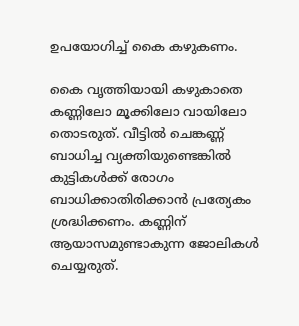ഉപയോഗിച്ച് കൈ കഴുകണം.

കൈ വൃത്തിയായി കഴുകാതെ കണ്ണിലോ മൂക്കിലോ വായിലോ തൊടരുത്. വീട്ടില്‍ ചെങ്കണ്ണ് ബാധിച്ച വ്യക്തിയുണ്ടെങ്കില്‍ കുട്ടികള്‍ക്ക് രോഗം ബാധിക്കാതിരിക്കാന്‍ പ്രത്യേകം ശ്രദ്ധിക്കണം. കണ്ണിന് ആയാസമുണ്ടാകുന്ന ജോലികള്‍ ചെയ്യരുത്.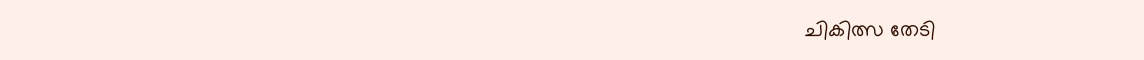ചികിത്സ തേടി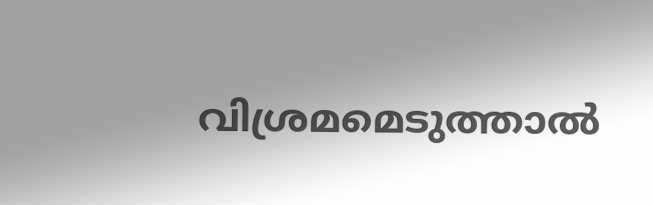വിശ്രമമെടുത്താല്‍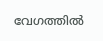വേഗത്തില്‍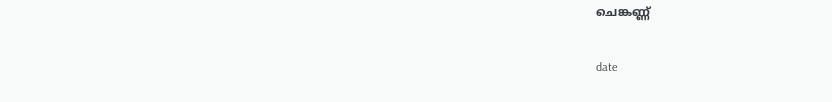ചെങ്കണ്ണ്

date